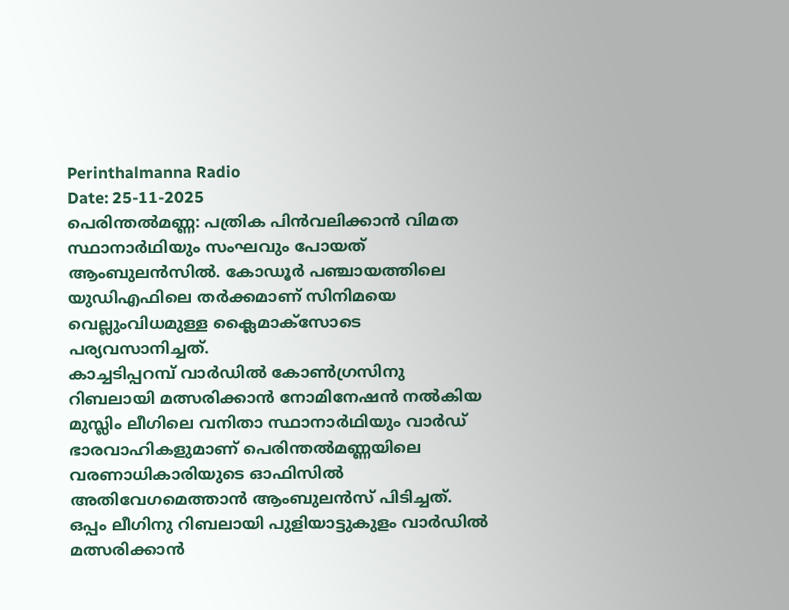Perinthalmanna Radio
Date: 25-11-2025
പെരിന്തൽമണ്ണ: പത്രിക പിൻവലിക്കാൻ വിമത സ്ഥാനാർഥിയും സംഘവും പോയത് ആംബുലൻസിൽ. കോഡൂർ പഞ്ചായത്തിലെ യുഡിഎഫിലെ തർക്കമാണ് സിനിമയെ വെല്ലുംവിധമുള്ള ക്ലൈമാക്സോടെ പര്യവസാനിച്ചത്.
കാച്ചടിപ്പറമ്പ് വാർഡിൽ കോൺഗ്രസിനു റിബലായി മത്സരിക്കാൻ നോമിനേഷൻ നൽകിയ മുസ്ലിം ലീഗിലെ വനിതാ സ്ഥാനാർഥിയും വാർഡ് ഭാരവാഹികളുമാണ് പെരിന്തൽമണ്ണയിലെ വരണാധികാരിയുടെ ഓഫിസിൽ അതിവേഗമെത്താൻ ആംബുലൻസ് പിടിച്ചത്. ഒപ്പം ലീഗിനു റിബലായി പുളിയാട്ടുകുളം വാർഡിൽ മത്സരിക്കാൻ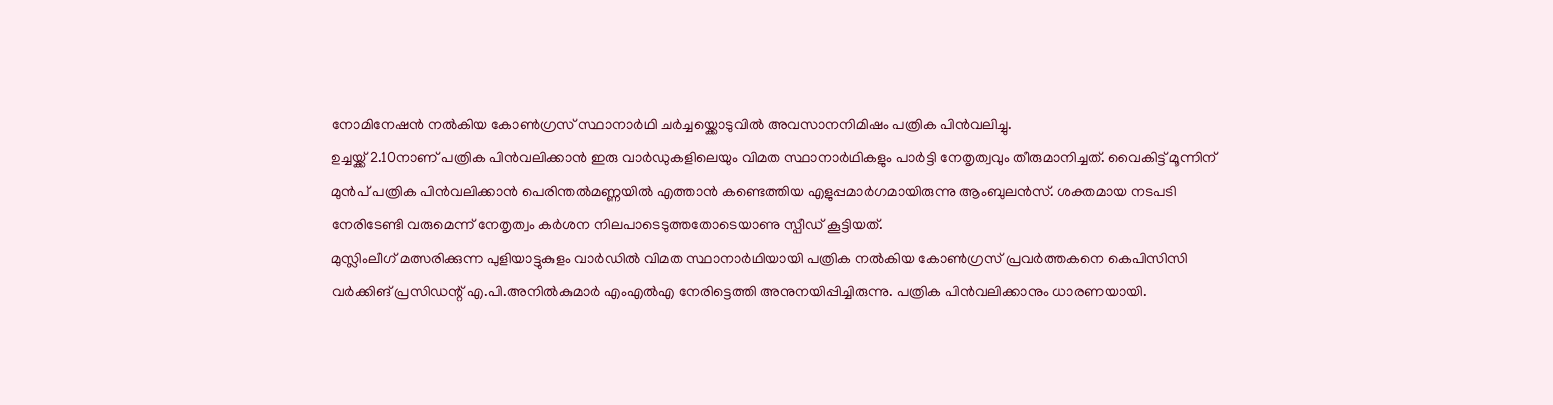നോമിനേഷൻ നൽകിയ കോൺഗ്രസ് സ്ഥാനാർഥി ചർച്ചയ്ക്കൊടുവിൽ അവസാനനിമിഷം പത്രിക പിൻവലിച്ചു.
ഉച്ചയ്ക്ക് 2.10നാണ് പത്രിക പിൻവലിക്കാൻ ഇരു വാർഡുകളിലെയും വിമത സ്ഥാനാർഥികളും പാർട്ടി നേതൃത്വവും തീരുമാനിച്ചത്. വൈകിട്ട് മൂന്നിന് മുൻപ് പത്രിക പിൻവലിക്കാൻ പെരിന്തൽമണ്ണയിൽ എത്താൻ കണ്ടെത്തിയ എളുപ്പമാർഗമായിരുന്നു ആംബുലൻസ്. ശക്തമായ നടപടി നേരിടേണ്ടി വരുമെന്ന് നേതൃത്വം കർശന നിലപാടെടുത്തതോടെയാണു സ്പീഡ് കൂട്ടിയത്.
മുസ്ലിംലീഗ് മത്സരിക്കുന്ന പുളിയാട്ടുകുളം വാർഡിൽ വിമത സ്ഥാനാർഥിയായി പത്രിക നൽകിയ കോൺഗ്രസ് പ്രവർത്തകനെ കെപിസിസി വർക്കിങ് പ്രസിഡന്റ് എ.പി.അനിൽകുമാർ എംഎൽഎ നേരിട്ടെത്തി അനുനയിപ്പിച്ചിരുന്നു. പത്രിക പിൻവലിക്കാനും ധാരണയായി.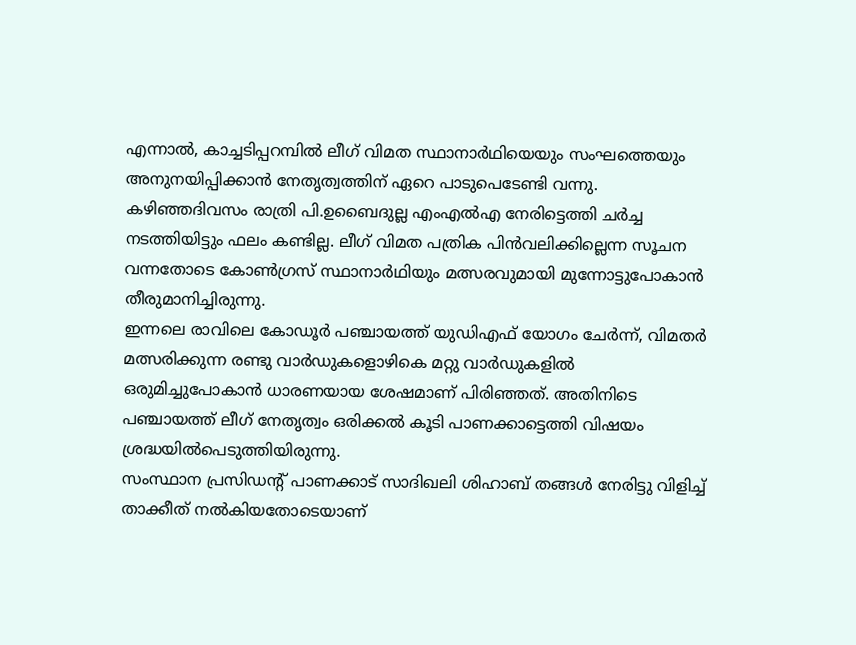എന്നാൽ, കാച്ചടിപ്പറമ്പിൽ ലീഗ് വിമത സ്ഥാനാർഥിയെയും സംഘത്തെയും അനുനയിപ്പിക്കാൻ നേതൃത്വത്തിന് ഏറെ പാടുപെടേണ്ടി വന്നു. കഴിഞ്ഞദിവസം രാത്രി പി.ഉബൈദുല്ല എംഎൽഎ നേരിട്ടെത്തി ചർച്ച നടത്തിയിട്ടും ഫലം കണ്ടില്ല. ലീഗ് വിമത പത്രിക പിൻവലിക്കില്ലെന്ന സൂചന വന്നതോടെ കോൺഗ്രസ് സ്ഥാനാർഥിയും മത്സരവുമായി മുന്നോട്ടുപോകാൻ തീരുമാനിച്ചിരുന്നു.
ഇന്നലെ രാവിലെ കോഡൂർ പഞ്ചായത്ത് യുഡിഎഫ് യോഗം ചേർന്ന്, വിമതർ മത്സരിക്കുന്ന രണ്ടു വാർഡുകളൊഴികെ മറ്റു വാർഡുകളിൽ ഒരുമിച്ചുപോകാൻ ധാരണയായ ശേഷമാണ് പിരിഞ്ഞത്. അതിനിടെ പഞ്ചായത്ത് ലീഗ് നേതൃത്വം ഒരിക്കൽ കൂടി പാണക്കാട്ടെത്തി വിഷയം ശ്രദ്ധയിൽപെടുത്തിയിരുന്നു.
സംസ്ഥാന പ്രസിഡന്റ് പാണക്കാട് സാദിഖലി ശിഹാബ് തങ്ങൾ നേരിട്ടു വിളിച്ച് താക്കീത് നൽകിയതോടെയാണ്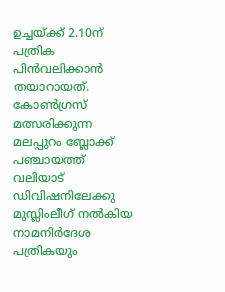ഉച്ചയ്ക്ക് 2.10ന് പത്രിക പിൻവലിക്കാൻ തയാറായത്.
കോൺഗ്രസ് മത്സരിക്കുന്ന മലപ്പുറം ബ്ലോക്ക് പഞ്ചായത്ത് വലിയാട് ഡിവിഷനിലേക്കു മുസ്ലിംലീഗ് നൽകിയ നാമനിർദേശ പത്രികയും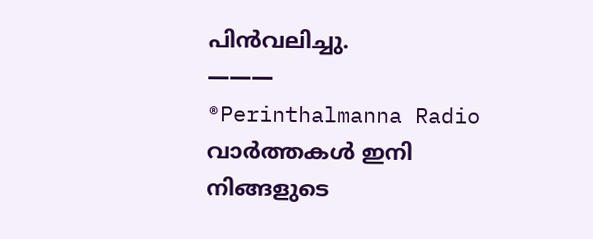പിൻവലിച്ചു.
———
®Perinthalmanna Radio
വാർത്തകൾ ഇനി നിങ്ങളുടെ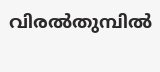വിരൽതുമ്പിൽ